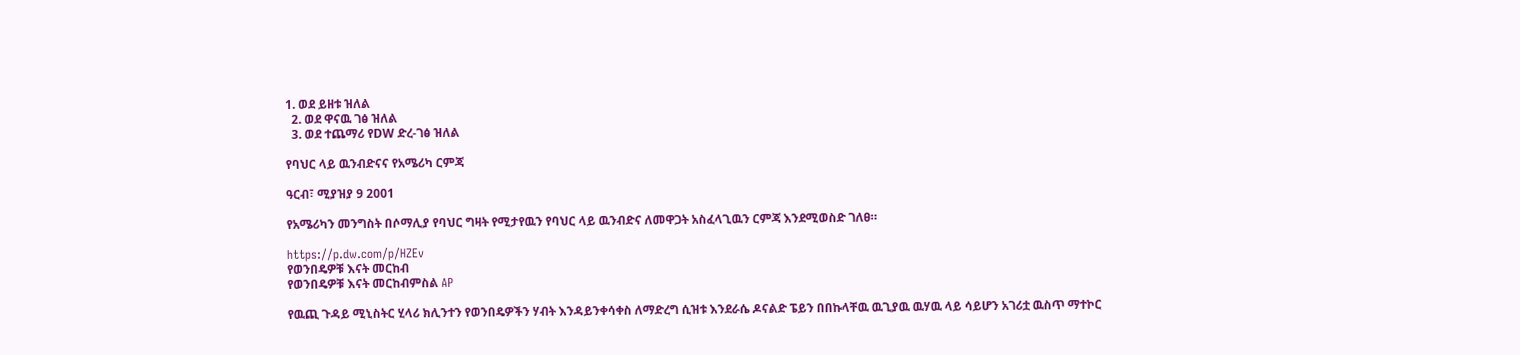1. ወደ ይዘቱ ዝለል
  2. ወደ ዋናዉ ገፅ ዝለል
  3. ወደ ተጨማሪ የDW ድረ-ገፅ ዝለል

የባህር ላይ ዉንብድናና የአሜሪካ ርምጃ

ዓርብ፣ ሚያዝያ 9 2001

የአሜሪካን መንግስት በሶማሊያ የባህር ግዛት የሚታየዉን የባህር ላይ ዉንብድና ለመዋጋት አስፈላጊዉን ርምጃ እንደሚወስድ ገለፀ።

https://p.dw.com/p/HZEv
የወንበዴዎቹ እናት መርከብ
የወንበዴዎቹ እናት መርከብምስል AP

የዉጪ ጉዳይ ሚኒስትር ሂላሪ ክሊንተን የወንበዴዎችን ሃብት እንዳይንቀሳቀስ ለማድረግ ሲዝቱ እንደራሴ ዶናልድ ፔይን በበኩላቸዉ ዉጊያዉ ዉሃዉ ላይ ሳይሆን አገሪቷ ዉስጥ ማተኮር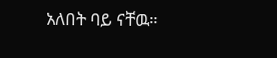አለበት ባይ ናቸዉ።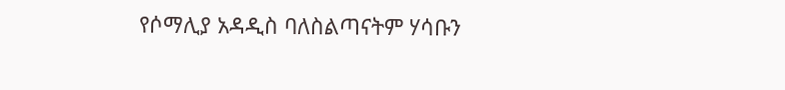የሶማሊያ አዳዲስ ባለስልጣናትም ሃሳቡን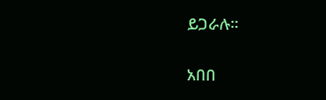ይጋራሉ።

አበበ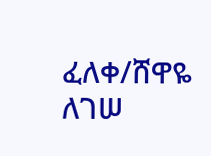ፈለቀ/ሸዋዬ ለገሠ